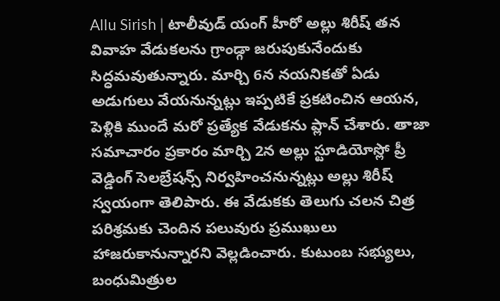Allu Sirish | టాలీవుడ్ యంగ్ హీరో అల్లు శిరీష్ తన వివాహ వేడుకలను గ్రాండ్గా జరుపుకునేందుకు సిద్ధమవుతున్నారు. మార్చి 6న నయనికతో ఏడు అడుగులు వేయనున్నట్లు ఇప్పటికే ప్రకటించిన ఆయన, పెళ్లికి ముందే మరో ప్రత్యేక వేడుకను ప్లాన్ చేశారు. తాజా సమాచారం ప్రకారం మార్చి 2న అల్లు స్టూడియోస్లో ప్రీ వెడ్డింగ్ సెలబ్రేషన్స్ నిర్వహించనున్నట్లు అల్లు శిరీష్ స్వయంగా తెలిపారు. ఈ వేడుకకు తెలుగు చలన చిత్ర పరిశ్రమకు చెందిన పలువురు ప్రముఖులు హాజరుకానున్నారని వెల్లడించారు. కుటుంబ సభ్యులు, బంధుమిత్రుల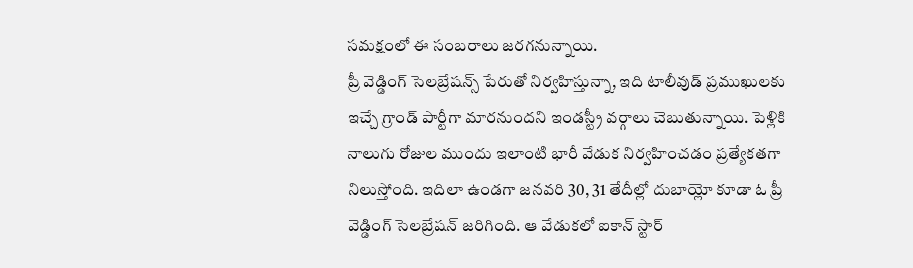సమక్షంలో ఈ సంబరాలు జరగనున్నాయి.
ప్రీ వెడ్డింగ్ సెలబ్రేషన్స్ పేరుతో నిర్వహిస్తున్నా, ఇది టాలీవుడ్ ప్రముఖులకు ఇచ్చే గ్రాండ్ పార్టీగా మారనుందని ఇండస్ట్రీ వర్గాలు చెబుతున్నాయి. పెళ్లికి నాలుగు రోజుల ముందు ఇలాంటి భారీ వేడుక నిర్వహించడం ప్రత్యేకతగా నిలుస్తోంది. ఇదిలా ఉండగా జనవరి 30, 31 తేదీల్లో దుబాయ్లో కూడా ఓ ప్రీ వెడ్డింగ్ సెలబ్రేషన్ జరిగింది. ఆ వేడుకలో ఐకాన్ స్టార్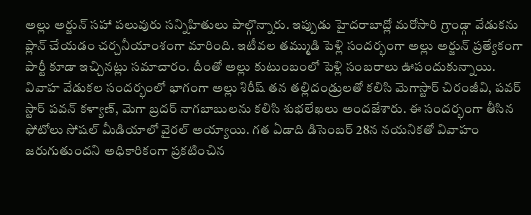అల్లు అర్జున్ సహా పలువురు సన్నిహితులు పాల్గొన్నారు. ఇప్పుడు హైదరాబాద్లో మరోసారి గ్రాండ్గా వేడుకను ప్లాన్ చేయడం చర్చనీయాంశంగా మారింది. ఇటీవల తమ్ముడి పెళ్లి సందర్భంగా అల్లు అర్జున్ ప్రత్యేకంగా పార్టీ కూడా ఇచ్చినట్లు సమాచారం. దీంతో అల్లు కుటుంబంలో పెళ్లి సంబరాలు ఊపందుకున్నాయి.
వివాహ వేడుకల సందర్భంలో భాగంగా అల్లు శిరీష్ తన తల్లిదండ్రులతో కలిసి మెగాస్టార్ చిరంజీవి, పవర్ స్టార్ పవన్ కళ్యాణ్, మెగా బ్రదర్ నాగబాబులను కలిసి శుభలేఖలు అందజేశారు. ఈ సందర్భంగా తీసిన ఫోటోలు సోషల్ మీడియాలో వైరల్ అయ్యాయి. గత ఏడాది డిసెంబర్ 28న నయనికతో వివాహం జరుగుతుందని అధికారికంగా ప్రకటించిన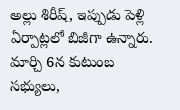అల్లు శిరీష్, ఇప్పుడు పెళ్లి ఏర్పాట్లలో బిజీగా ఉన్నారు. మార్చి 6న కుటుంబ సభ్యులు,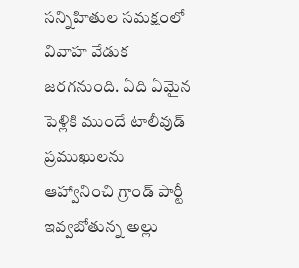సన్నిహితుల సమక్షంలో వివాహ వేడుక జరగనుంది. ఏది ఏమైన పెళ్లికి ముందే టాలీవుడ్ ప్రముఖులను ఆహ్వానించి గ్రాండ్ పార్టీ ఇవ్వబోతున్న అల్లు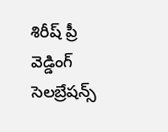శిరీష్ ప్రీ వెడ్డింగ్ సెలబ్రేషన్స్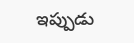ఇప్పుడు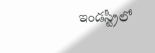ఇండస్ట్రీలో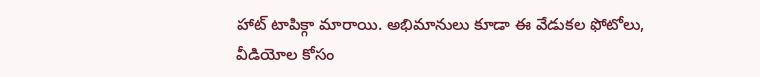హాట్ టాపిక్గా మారాయి. అభిమానులు కూడా ఈ వేడుకల ఫోటోలు, వీడియోల కోసం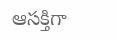ఆసక్తిగా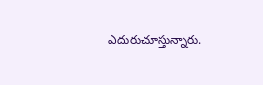ఎదురుచూస్తున్నారు.